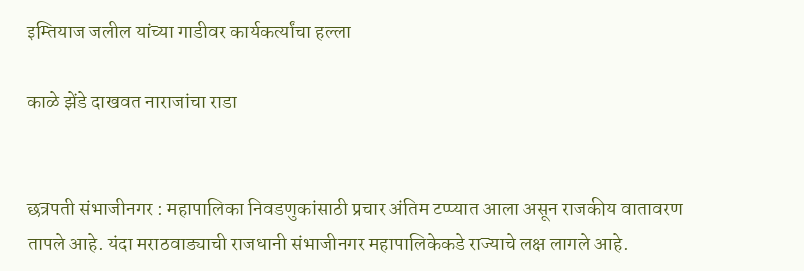इम्तियाज जलील यांच्या गाडीवर कार्यकर्त्यांचा हल्ला

काळे झेंडे दाखवत नाराजांचा राडा


छत्रपती संभाजीनगर : महापालिका निवडणुकांसाठी प्रचार अंतिम टप्प्यात आला असून राजकीय वातावरण तापले आहे. यंदा मराठवाड्याची राजधानी संभाजीनगर महापालिकेकडे राज्याचे लक्ष लागले आहे.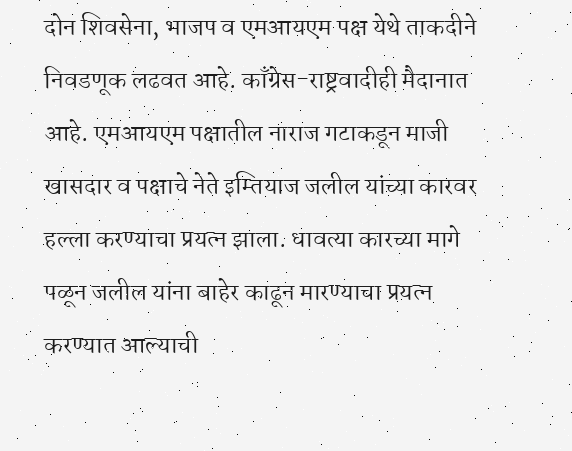दोन शिवसेना, भाजप व एमआयएम पक्ष येथे ताकदीने निवडणूक लढवत आहे. काँग्रेस-राष्ट्रवादीही मैदानात आहे. एमआयएम पक्षातील नाराज गटाकडून माजी खासदार व पक्षाचे नेते इम्तियाज जलील यांच्या कारवर हल्ला करण्याचा प्रयत्न झाला. धावत्या कारच्या मागे पळून जलील यांना बाहेर काढून मारण्याचा प्रयत्न करण्यात आल्याची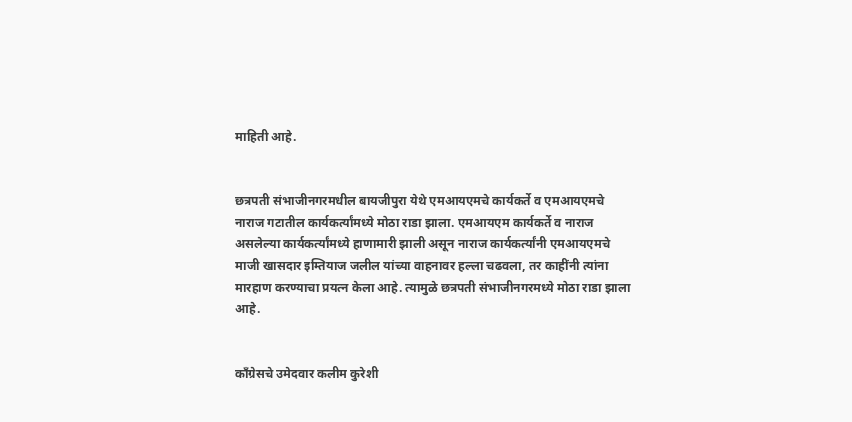माहिती आहे.


छत्रपती संभाजीनगरमधील बायजीपुरा येथे एमआयएमचे कार्यकर्ते व एमआयएमचे नाराज गटातील कार्यकर्त्यांमध्ये मोठा राडा झाला. एमआयएम कार्यकर्ते व नाराज असलेल्या कार्यकर्त्यांमध्ये हाणामारी झाली असून नाराज कार्यकर्त्यांनी एमआयएमचे माजी खासदार इम्तियाज जलील यांच्या वाहनावर हल्ला चढवला, तर काहींनी त्यांना मारहाण करण्याचा प्रयत्न केला आहे. त्यामुळे छत्रपती संभाजीनगरमध्ये मोठा राडा झाला आहे.


काँग्रेसचे उमेदवार कलीम कुरेशी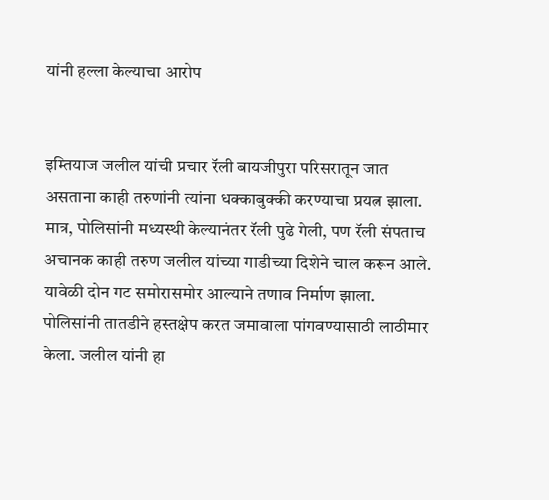यांनी हल्ला केल्याचा आरोप


इम्तियाज जलील यांची प्रचार रॅली बायजीपुरा परिसरातून जात असताना काही तरुणांनी त्यांना धक्काबुक्की करण्याचा प्रयत्न झाला. मात्र, पोलिसांनी मध्यस्थी केल्यानंतर रॅली पुढे गेली, पण रॅली संपताच अचानक काही तरुण जलील यांच्या गाडीच्या दिशेने चाल करून आले. यावेळी दोन गट समोरासमोर आल्याने तणाव निर्माण झाला. पोलिसांनी तातडीने हस्तक्षेप करत जमावाला पांगवण्यासाठी लाठीमार केला. जलील यांनी हा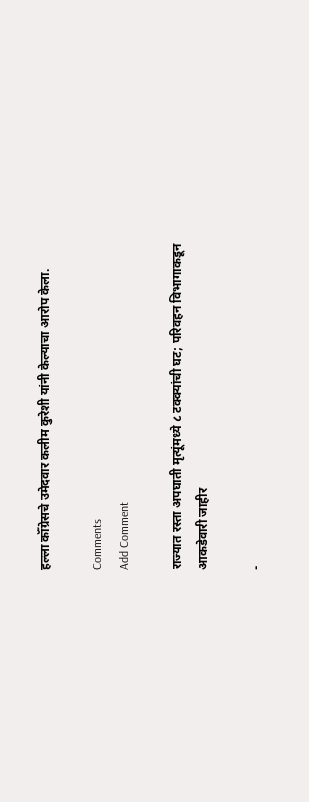हल्ला कॉँग्रेसचे उमेदवार कलीम कुरेशी यांनी केल्याचा आरोप केला.

Comments
Add Comment

राज्यात रस्ता अपघाती मृत्यूंमध्ये ८ टक्क्यांची घट; परिवहन विभागाकडून आकडेवारी जाहीर

-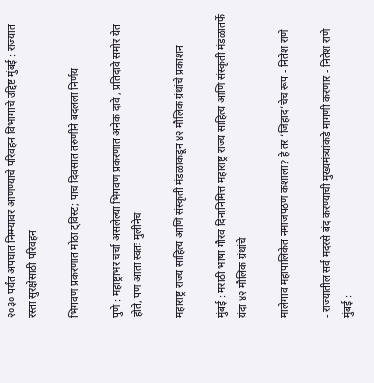२०३० पर्यंत अपघात निम्म्यावर आणण्याचे परिवहन विभागाचे उद्दिष्ट मुंबई : राज्यात रस्ता सुरक्षेसाठी परिवहन

भिगवण प्रकरणात मोठा ट्विस्ट; पाच दिवसात तरुणीने बदलला निर्णय

पुणे : महाष्ट्राभर चर्चा असलेल्या भिगवण प्रकरणात अनेक दावे , प्रतिदावे समोर येत होते, पण आता स्वतः मुलीनेच

महाराष्ट्र राज्य साहित्य आणि संस्कृती मंडळाकडून ४२ मौलिक ग्रंथांचे प्रकाशन

मुंबई : मराठी भाषा गौरव दिनानिमित्त महाराष्ट्र राज्य साहित्य आणि संस्कृती मंडळातर्फे यंदा ४२ मौलिक ग्रंथांचे

मालेगाव महापालिकेत नमाजपठण कशाला? हे तर ‘जिहाद’चेच रूप - नितेश राणे

- राज्यातील सर्व मदरसे बंद करण्याची मुख्यमंत्र्यांकडे मागणी करणार - नितेश राणे मुंबई :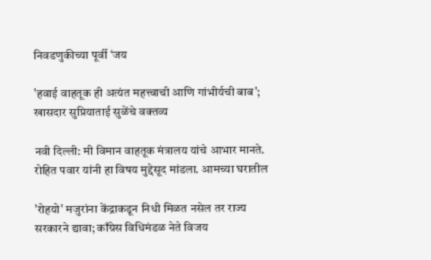निवडणुकीच्या पूर्वी ‘जय

'हवाई वाहतूक ही अत्यंत महत्त्वाची आणि गांभीर्यची बाब'; खासदार सुप्रियाताई सुळेंचे वक्तव्य

नवी दिल्ली: मी विमान वाहतूक मंत्रालय यांचे आभार मानते. रोहित पवार यांनी हा विषय मुद्देसूद मांडला. आमच्या घरातील

'रोहयो' मजुरांना केंद्राकडून निधी मिळत नसेल तर राज्य सरकारने द्यावा; काँग्रेस विधिमंडळ नेते विजय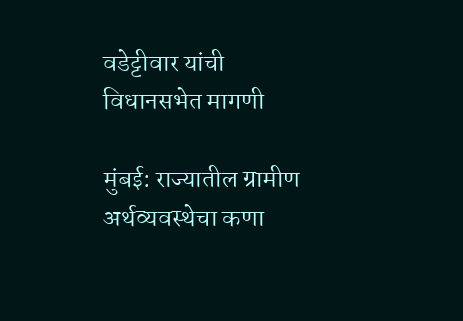वडेट्टीवार यांची विधानसभेत मागणी

मुंबई: राज्यातील ग्रामीण अर्थव्यवस्थेचा कणा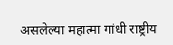असलेल्या महात्मा गांधी राष्ट्रीय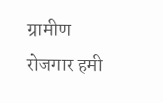ग्रामीण रोजगार हमी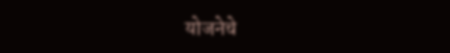योजनेचे